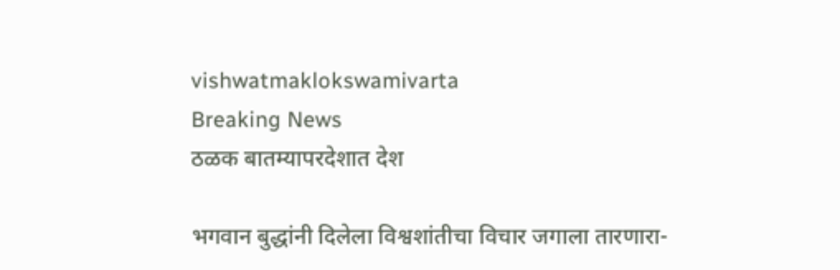vishwatmaklokswamivarta
Breaking News
ठळक बातम्यापरदेशात देश

भगवान बुद्धांनी दिलेला विश्वशांतीचा विचार जगाला तारणारा-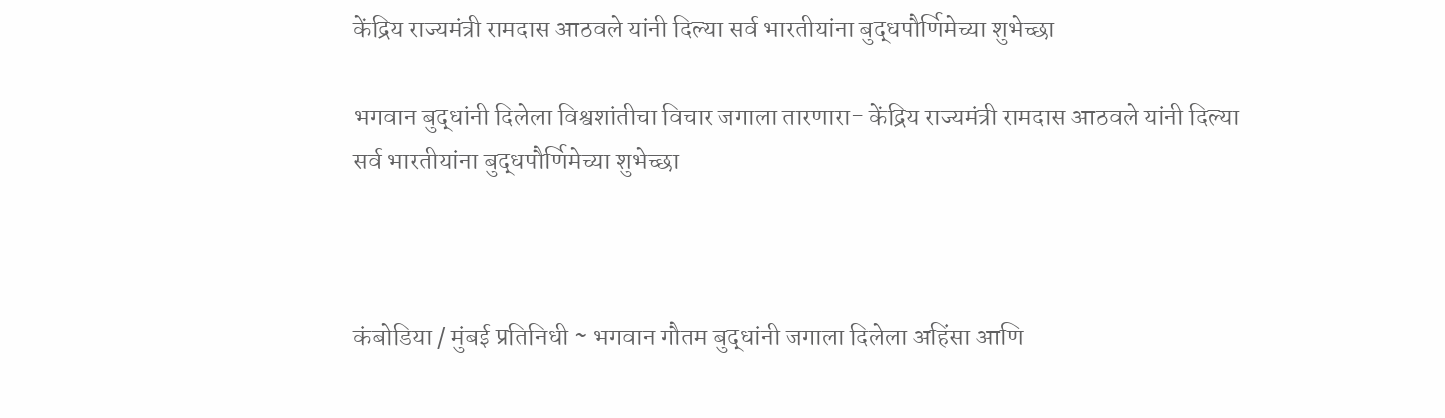केंद्रिय राज्यमंत्री रामदास आठवले यांनी दिल्या सर्व भारतीयांना बुद्धपौर्णिमेच्या शुभेच्छा

भगवान बुद्धांनी दिलेला विश्वशांतीचा विचार जगाला तारणारा- केंद्रिय राज्यमंत्री रामदास आठवले यांनी दिल्या सर्व भारतीयांना बुद्धपौर्णिमेच्या शुभेच्छा



कंबोडिया / मुंबई प्रतिनिधी ~ भगवान गौतम बुद्धांनी जगाला दिलेला अहिंसा आणि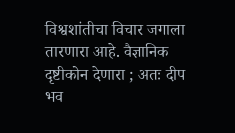विश्वशांतीचा विचार जगाला तारणारा आहे. वैज्ञानिक दृष्टीकोन देणारा ; अतः दीप भव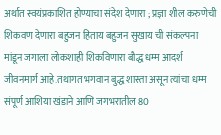अर्थात स्वयंप्रकाशित होण्याचा संदेश देणारा ; प्रज्ञा शील करुणेची शिकवण देणारा बहुजन हिताय बहुजन सुखाय ची संकल्पना मांडून जगाला लोकशाही शिकविणारा बौद्ध धम्म आदर्श जीवनमार्ग आहे.तथागत भगवान बुद्ध शास्ता असून त्यांचा धम्म संपूर्ण आशिया खंडाने आणि जगभरातील 80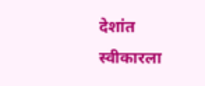देशांत स्वीकारला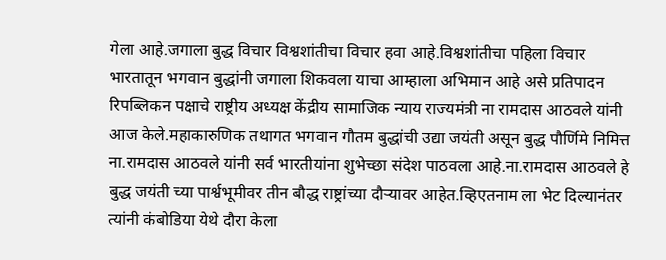गेला आहे.जगाला बुद्ध विचार विश्वशांतीचा विचार हवा आहे.विश्वशांतीचा पहिला विचार भारतातून भगवान बुद्धांनी जगाला शिकवला याचा आम्हाला अभिमान आहे असे प्रतिपादन रिपब्लिकन पक्षाचे राष्ट्रीय अध्यक्ष केंद्रीय सामाजिक न्याय राज्यमंत्री ना रामदास आठवले यांनी आज केले.महाकारुणिक तथागत भगवान गौतम बुद्धांची उद्या जयंती असून बुद्ध पौर्णिमे निमित्त ना.रामदास आठवले यांनी सर्व भारतीयांना शुभेच्छा संदेश पाठवला आहे.ना.रामदास आठवले हे बुद्ध जयंती च्या पार्श्वभूमीवर तीन बौद्ध राष्ट्रांच्या दौऱ्यावर आहेत.व्हिएतनाम ला भेट दिल्यानंतर त्यांनी कंबोडिया येथे दौरा केला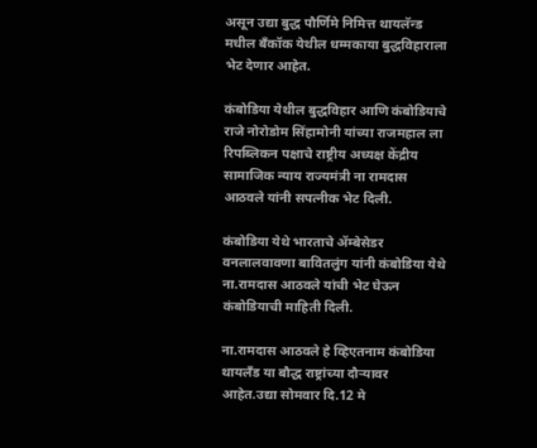असून उद्या बुद्ध पौर्णिमे निमित्त थायलॅन्ड मधील बँकॉक येथील धम्मकाया बुद्धविहाराला भेट देणार आहेत.

कंबोडिया येथील बुद्धविहार आणि कंबोडियाचे राजे नोरोडोम सिंहामोनी यांच्या राजमहाल ला रिपब्लिकन पक्षाचे राष्ट्रीय अध्यक्ष केंद्रीय सामाजिक न्याय राज्यमंत्री ना रामदास आठवले यांनी सपत्नीक भेट दिली.

कंबोडिया येथे भारताचे ॲम्बेसेडर वनलालवावणा बावितलुंग यांनी कंबोडिया येथे ना.रामदास आठवले यांची भेट घेऊन कंबोडियाची माहिती दिली.

ना.रामदास आठवले हे व्हिएतनाम कंबोडिया थायलँड या बौद्ध राष्ट्रांच्या दौऱ्यावर आहेत.उद्या सोमवार दि.12 मे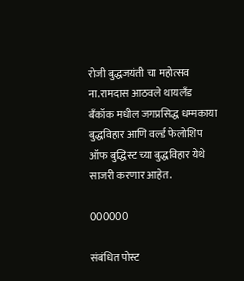रोजी बुद्धजयंती चा महोत्सव ना.रामदास आठवले थायलँड बँकॉक मधील जगप्रसिद्ध धम्मकाया बुद्धविहार आणि वर्ल्ड फेलोशिप ऑफ बुद्धिस्ट च्या बुद्धविहार येथे साजरी करणार आहेत.

000000

संबंधित पोस्ट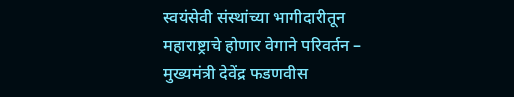स्वयंसेवी संस्थांच्या भागीदारीतून महाराष्ट्राचे होणार वेगाने परिवर्तन – मुख्यमंत्री देवेंद्र फडणवीस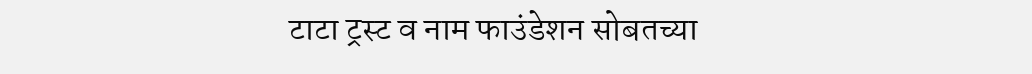टाटा ट्रस्ट व नाम फाउंडेशन सोबतच्या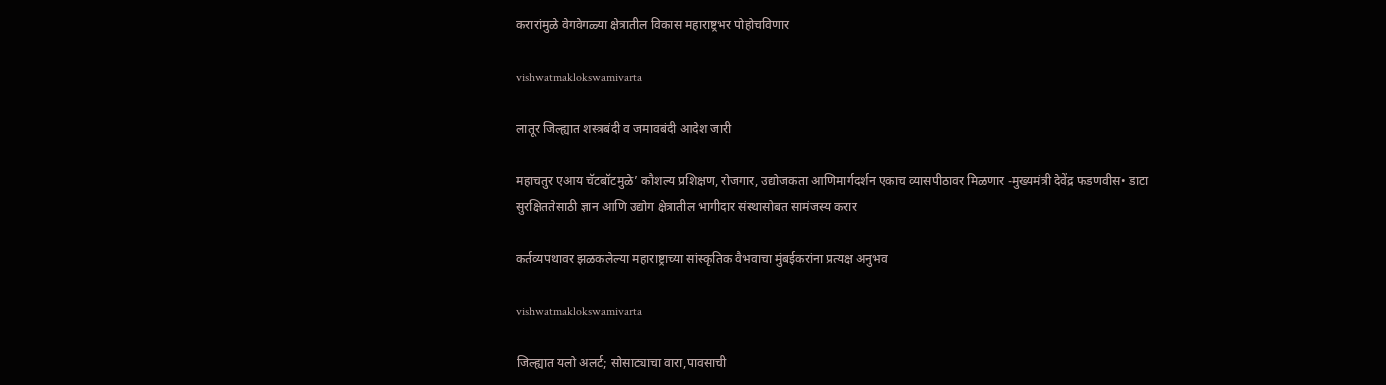करारांमुळे वेगवेगळ्या क्षेत्रातील विकास महाराष्ट्रभर पोहोचविणार

vishwatmaklokswamivarta

लातूर जिल्ह्यात शस्त्रबंदी व जमावबंदी आदेश जारी

महाचतुर एआय चॅटबॉटमुळे’ कौशल्य प्रशिक्षण, रोजगार, उद्योजकता आणिमार्गदर्शन एकाच व्यासपीठावर मिळणार -मुख्यमंत्री देवेंद्र फडणवीस• डाटा सुरक्षिततेसाठी ज्ञान आणि उद्योग क्षेत्रातील भागीदार संस्थासोबत सामंजस्य करार

कर्तव्यपथावर झळकलेल्या महाराष्ट्राच्या सांस्कृतिक वैभवाचा मुंबईकरांना प्रत्यक्ष अनुभव

vishwatmaklokswamivarta

जिल्ह्यात यलो अलर्ट; सोसाट्याचा वारा,पावसाची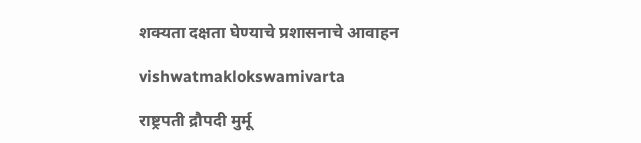शक्यता दक्षता घेण्याचे प्रशासनाचे आवाहन

vishwatmaklokswamivarta

राष्ट्रपती द्रौपदी मुर्मू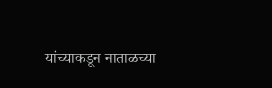यांच्याकडून नाताळच्या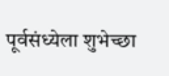पूर्वसंध्येला शुभेच्छा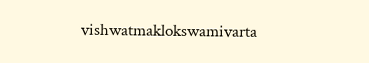vishwatmaklokswamivarta